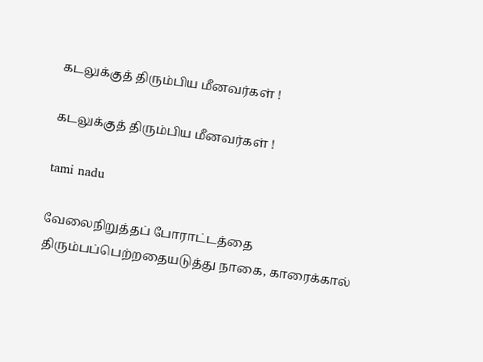கடலுக்குத் திரும்பிய மீனவர்கள் !

கடலுக்குத் திரும்பிய மீனவர்கள் !

tami nadu

வேலைநிறுத்தப் போராட்டத்தை திரும்பப்பெற்றதையடுத்து நாகை, காரைக்கால்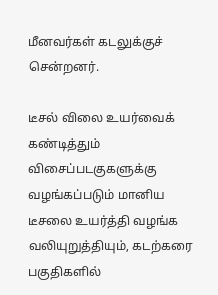மீனவர்கள் கடலுக்குச் சென்றனர்.

டீசல் விலை உயர்வைக் கண்டித்தும் விசைப்படகுகளுக்கு வழங்கப்படும் மானிய டீசலை உயர்த்தி வழங்க வலியுறுத்தியும், கடற்கரை பகுதிகளில்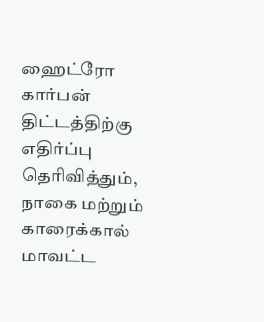ஹைட்ரோ கார்பன் திட்டத்திற்கு எதிர்ப்பு தெரிவித்தும், நாகை மற்றும் காரைக்கால் மாவட்ட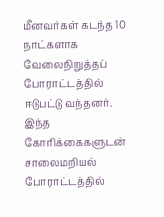மீனவர்கள் கடந்த 10 நாட்களாக வேலைநிறுத்தப் போராட்டத்தில் ஈடுபட்டு வந்தனர். இந்த கோரிக்கைகளுடன் சாலைமறியல் போராட்டத்தில்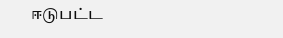ஈடுபட்ட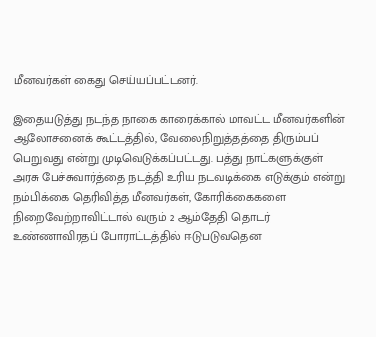மீனவர்கள் கைது செய்யப்பட்டனர்.

இதையடுத்து நடந்த நாகை காரைக்கால் மாவட்ட மீனவர்களின் ஆலோசனைக் கூட்டத்தில், வேலைநிறுத்தத்தை திரும்பப் பெறுவது என்று முடிவெடுக்கப்பட்டது. பத்து நாட்களுக்குள் அரசு பேச்சுவார்த்தை நடத்தி உரிய நடவடிக்கை எடுக்கும் என்று நம்பிக்கை தெரிவித்த மீனவர்கள், கோரிக்கைகளை நிறைவேற்றாவிட்டால் வரும் 2 ஆம்தேதி தொடர் உண்ணாவிரதப் போராட்டத்தில் ஈடுபடுவதென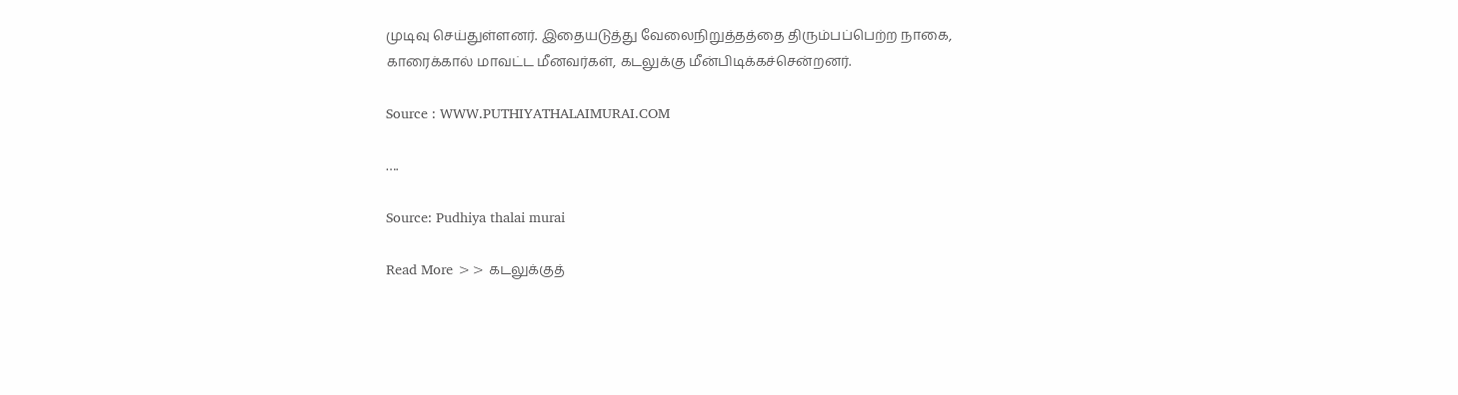முடிவு செய்துள்ளனர். இதையடுத்து வேலைநிறுத்தத்தை திரும்பப்பெற்ற நாகை, காரைக்கால் மாவட்ட மீனவர்கள், கடலுக்கு மீன்பிடிக்கச்சென்றனர்.

Source : WWW.PUTHIYATHALAIMURAI.COM

….

Source: Pudhiya thalai murai

Read More >> கடலுக்குத்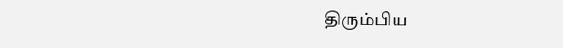திரும்பிய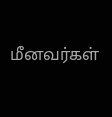மீனவர்கள்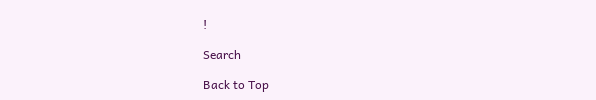!

Search

Back to Top